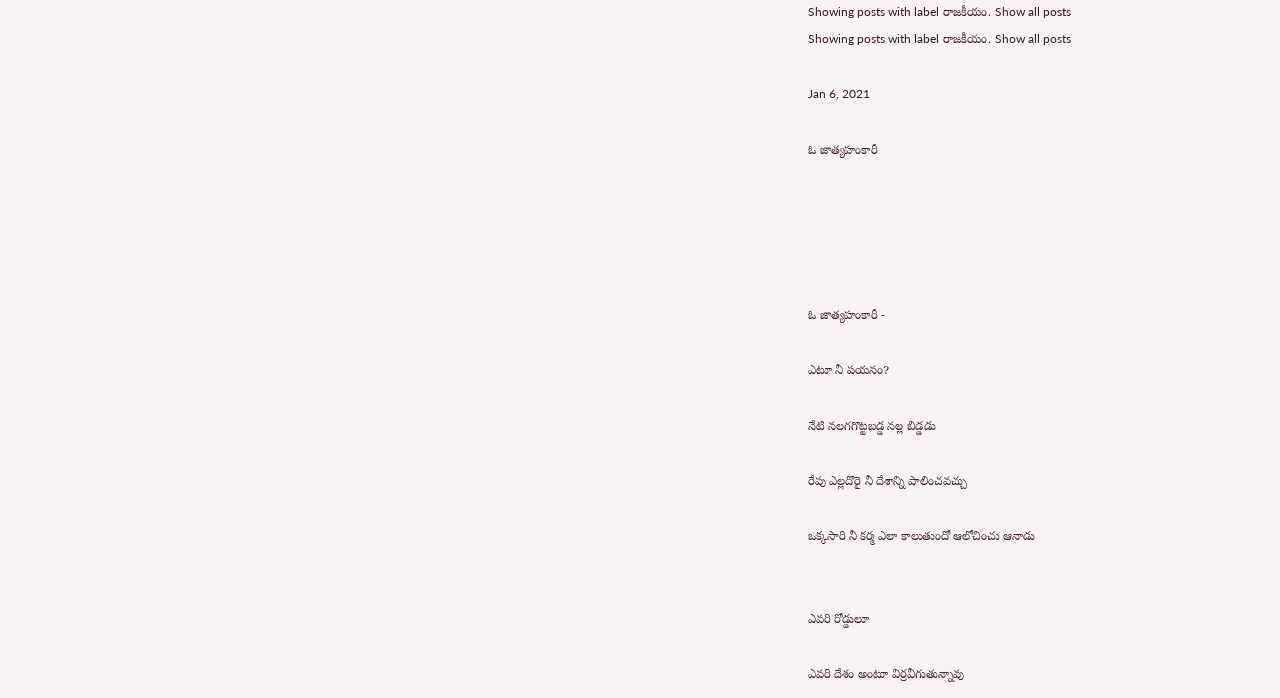Showing posts with label రాజకీయం. Show all posts
Showing posts with label రాజకీయం. Show all posts

Jan 6, 2021

ఓ జాత్యహంకారీ





ఓ జాత్యహంకారీ -

ఎటూ నీ పయనం?

నేటి నలగగొట్టబడ్డ నల్ల బిడ్డడు

రేపు ఎల్లదొరై నీ దేశాన్ని పాలించవచ్చు

ఒక్కసారి నీ కర్మ ఎలా కాలుతుందో ఆలోచించు ఆనాడు


ఎవరి రోడ్డులూ

ఎవరి దేశం అంటూ విర్రవీగుతున్నావు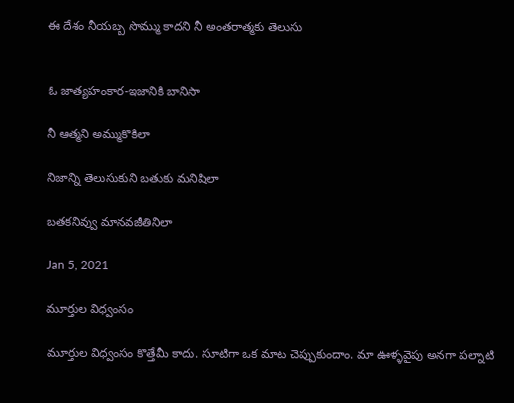ఈ దేశం నీయబ్బ సొమ్ము కాదని నీ అంతరాత్మకు తెలుసు


ఓ జాత్యహంకార-ఇజానికి బానిసా

నీ ఆత్మని అమ్ముకొకిలా

నిజాన్ని తెలుసుకుని బతుకు మనిషిలా

బతకనివ్వు మానవజీతినిలా

Jan 5, 2021

మూర్తుల విధ్వంసం

మూర్తుల విధ్వంసం కొత్తేమీ కాదు. సూటిగా ఒక మాట చెప్పుకుందాం. మా ఊళ్ళవైపు అనగా పల్నాటి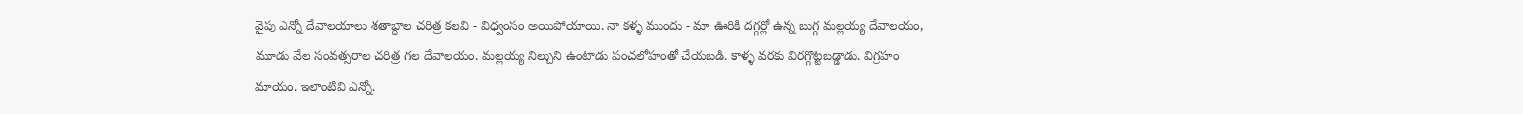వైపు ఎన్నో దేవాలయాలు శతాబ్దాల చరిత్ర కలవి - విధ్వంసం అయిపోయాయి. నా కళ్ళ ముందు - మా ఊరికి దగ్గర్లో ఉన్న బుగ్గ మల్లయ్య దేవాలయం, మూడు వేల సంవత్సరాల చరిత్ర గల దేవాలయం. మల్లయ్య నిల్చుని ఉంటాడు పంచలోహంతో చేయబడి. కాళ్ళ వరకు విరగ్గొట్టబడ్డాడు. విగ్రహం మాయం. ఇలాంటివి ఎన్నో.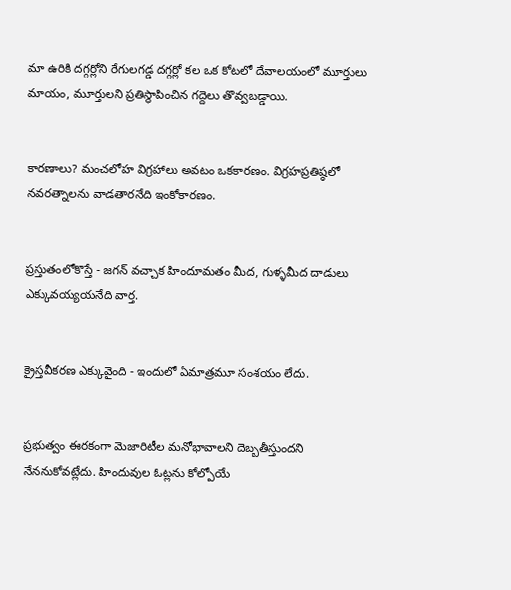మా ఉరికి దగ్గర్లోని రేగులగడ్డ దగ్గర్లో కల ఒక కోటలో దేవాలయంలో మూర్తులు మాయం, మూర్తులని ప్రతిస్థాపించిన గద్దెలు తొవ్వబడ్డాయి.


కారణాలు? మంచలోహ విగ్రహాలు అవటం ఒకకారణం. విగ్రహప్రతిష్ఠలో నవరత్నాలను వాడతారనేది ఇంకోకారణం.


ప్రస్తుతంలోకొస్తే - జగన్ వచ్చాక హిందూమతం మీద, గుళ్ళమీద దాడులు ఎక్కువయ్యయనేది వార్త.


క్రైస్తవీకరణ ఎక్కువైంది - ఇందులో ఏమాత్రమూ సంశయం లేదు.


ప్రభుత్వం ఈరకంగా మెజారిటీల మనోభావాలని దెబ్బతీస్తుందని నేననుకోవట్లేదు. హిందువుల ఓట్లను కోల్పోయే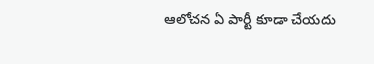ఆలోచన ఏ పార్టీ కూడా చేయదు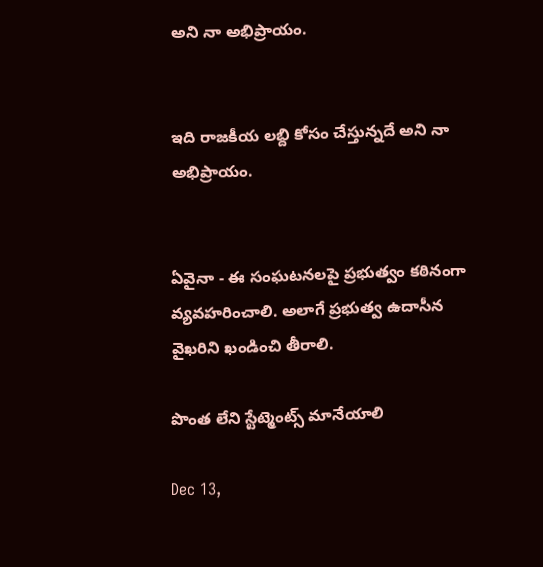అని నా అభిప్రాయం.


ఇది రాజకీయ లబ్ది కోసం చేస్తున్నదే అని నా అభిప్రాయం.


ఏవైనా - ఈ సంఘటనలపై ప్రభుత్వం కఠినంగా వ్యవహరించాలి. అలాగే ప్రభుత్వ ఉదాసీన వైఖరిని ఖండించి తీరాలి.

పొంత లేని స్టేట్మెంట్స్ మానేయాలి

Dec 13,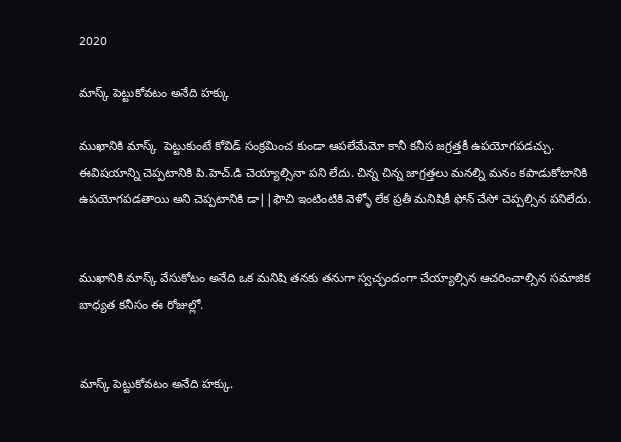2020

మాస్క్ పెట్టుకోవటం అనేది హక్కు

ముఖానికి మాస్క్  పెట్టుకుంటే కోవిడ్ సంక్రమించ కుండా ఆపలేమేమో కానీ కనీస జగ్రత్తకీ ఉపయోగపడచ్చు. ఈవిషయాన్ని చెప్పటానికి పి.హెచ్.డి చెయ్యాల్సినా పని లేదు. చిన్న చిన్న జాగ్రత్తలు మనల్ని మనం కపాడుకోటానికి ఉపయోగపడతాయి అని చెప్పటానికి డా||ఫౌచి ఇంటింటికి వెళ్ళో లేక ప్రతీ మనిషికీ ఫోన్ చేసో చెప్పల్సిన పనిలేదు.


ముఖానికి మాస్క్ వేసుకోటం అనేది ఒక మనిషి తనకు తనుగా స్వచ్ఛందంగా చేయ్యాల్సిన ఆచరించాల్సిన సమాజిక బాధ్యత కనీసం ఈ రోజుల్లో.


మాస్క్ పెట్టుకోవటం అనేది హక్కు.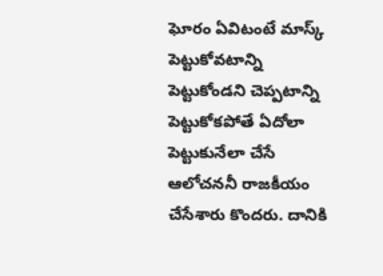ఘోరం ఏవిటంటే మాస్క్ పెట్టుకోవటాన్ని పెట్టుకోండని చెప్పటాన్ని పెట్టుకోకపోతే ఏదోలా పెట్టుకునేలా చేసే ఆలోచననీ రాజకీయం చేసేశారు కొందరు. దానికి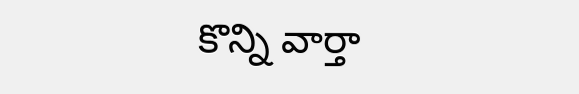కొన్ని వార్తా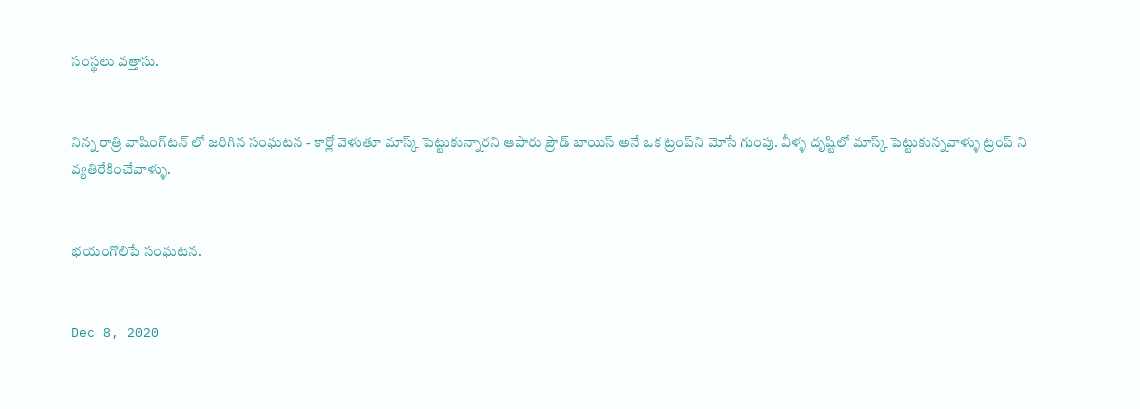సంస్థలు వత్తాసు.


నిన్న రాత్రి వాషింగ్‌టన్ లో జరిగిన సంఘటన - కార్లో వెళుతూ మాస్క్ పెట్టుకున్నారని ఆపారు ప్రౌడ్ బాయిస్ అనే ఒక ట్రంప్‌ని మోసే గుంపు. వీళ్ళ దృష్టిలో మాస్క్ పెట్టుకున్నవాళ్ళు ట్రంప్ ని వ్యతిరేకించేవాళ్ళు.


భయంగొలిపే సంఘటన.


Dec 8, 2020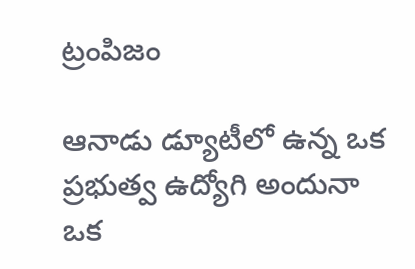ట్రంపిజం

ఆనాడు డ్యూటీలో ఉన్న ఒక ప్రభుత్వ ఉద్యోగి అందునా ఒక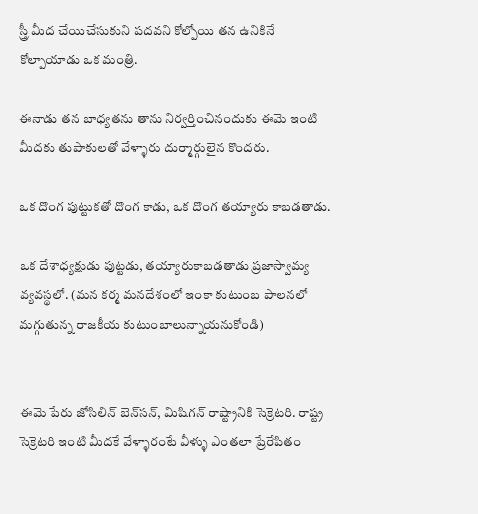స్త్రీ మీద చేయిచేసుకుని పదవని కోల్పోయి తన ఉనికినే కోల్పాయాడు ఒక మంత్రి.

ఈనాడు తన బాధ్యతను తాను నిర్వర్తించినందుకు ఈమె ఇంటి మీదకు తుపాకులతో వేళ్ళారు దుర్మార్గులైన కొందరు.

ఒక దొంగ పుట్టుకతో దొంగ కాడు, ఒక దొంగ తయ్యారు కాబడతాడు.

ఒక దేశాధ్యక్షుడు పుట్టడు, తయ్యారుకాబడతాడు ప్రజాస్వామ్య వ్యవస్థలో. (మన కర్మ మనదేశంలో ఇంకా కుటుంబ పాలనలో మగ్గుతున్న రాజకీయ కుటుంబాలున్నాయనుకోండి)


ఈమె పేరు జోసిలిన్ బెన్‌సన్, మిషిగన్ రాష్ట్రానికి సెక్రెటరి. రాష్ట్ర సెక్రెటరి ఇంటి మీదకే వేళ్ళారంటే వీళ్ళు ఎంతలా ప్రేరేపితం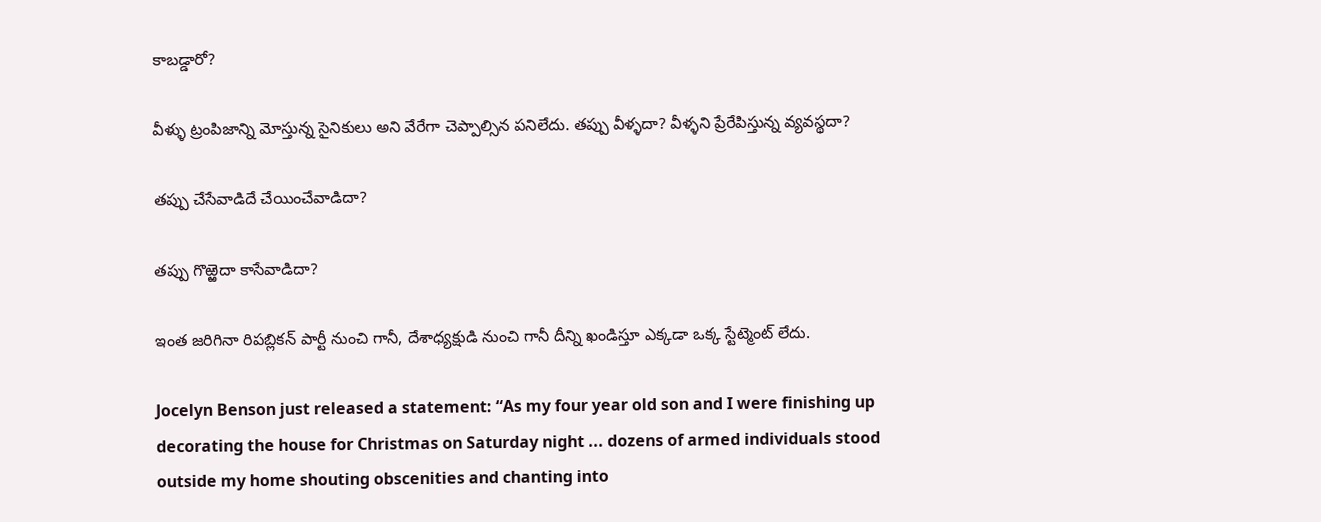కాబడ్డారో?

వీళ్ళు ట్రంపిజాన్ని మోస్తున్న సైనికులు అని వేరేగా చెప్పాల్సిన పనిలేదు. తప్పు వీళ్ళదా? వీళ్ళని ప్రేరేపిస్తున్న వ్యవస్థదా?

తప్పు చేసేవాడిదే చేయించేవాడిదా?

తప్పు గొఱ్ఱెదా కాసేవాడిదా?

ఇంత జరిగినా రిపబ్లికన్ పార్టీ నుంచి గానీ, దేశాధ్యక్షుడి నుంచి గానీ దీన్ని ఖండిస్తూ ఎక్కడా ఒక్క స్టేట్మెంట్ లేదు.

Jocelyn Benson just released a statement: “As my four year old son and I were finishing up decorating the house for Christmas on Saturday night ... dozens of armed individuals stood outside my home shouting obscenities and chanting into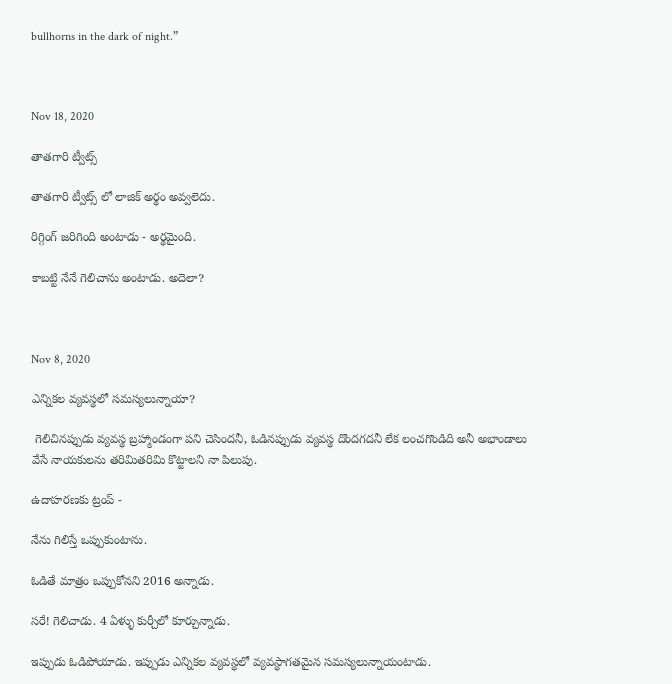bullhorns in the dark of night.”



Nov 18, 2020

తాతగారి ట్వీట్స్

తాతగారి ట్వీట్స్ లో లాజిక్ అర్థం అవ్వలెదు.

రిగ్గింగ్ జరిగింది అంటాడు - అర్థమైంది.

కాబట్టి నేనే గెలిచాను అంటాడు. అదెలా?



Nov 8, 2020

ఎన్నికల వ్యవస్థలో సమస్యలున్నాయా?

 గెలిచినప్పుడు వ్యవస్థ బ్రహ్మాండంగా పని చెసిందనీ, ఓడినప్పుడు వ్యవస్థ దొందగదనీ లేక లంచగొండిది అనీ అభాండాలు వేసే నాయకులను తరిమితరిమి కొట్టాలని నా పిలుపు.

ఉదాహరణకు ట్రంప్ -

నేను గిలిస్తే ఒప్పుకుంటాను.

ఓడితే మాత్రం ఒప్పుకోనని 2016 అన్నాడు.

సరే! గెలిచాడు. 4 ఏళ్ళు కుర్చీలో కూర్చున్నాడు.

ఇప్పుడు ఓడిపోయాడు. ఇప్పుడు ఎన్నికల వ్యవస్థలో వ్యవస్థాగతమైన సమస్యలున్నాయంటాడు.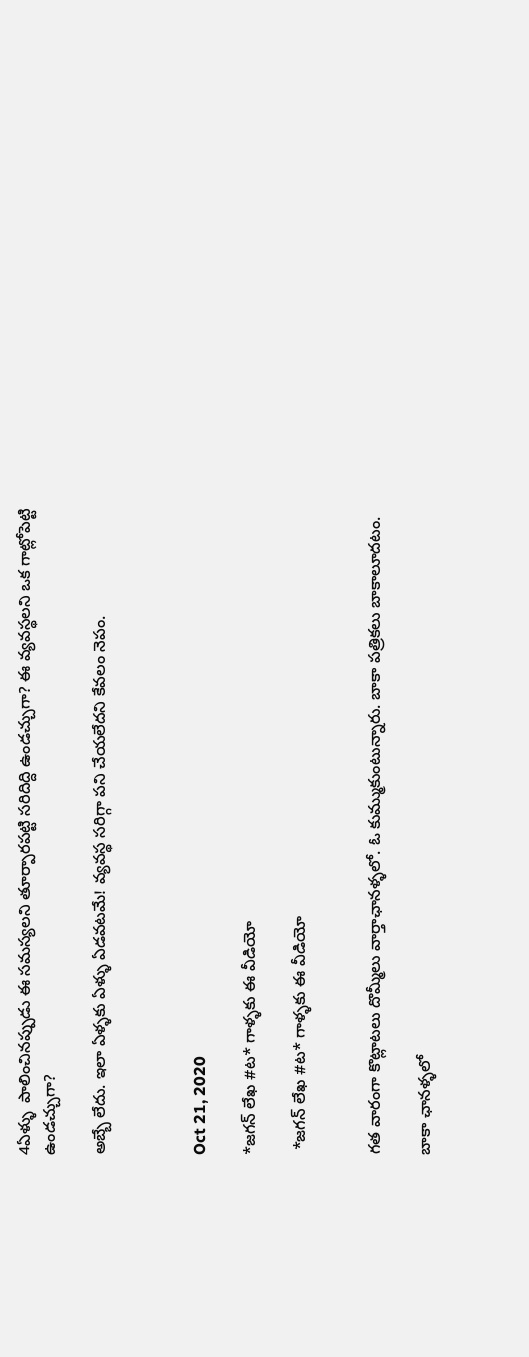4ఏళ్ళు  పాలించినప్పుడు ఈ సమస్యలని తూర్పారపట్టి సరిదిద్ది ఉండచ్చుగా? ఈ వ్యవస్థలని ఒక గాట్లోపెట్టి ఉండచ్చుగా?

అబ్బే లేదు. ఇలా ఏళ్ళకు ఏళ్ళు ఏడవటమే! వ్యవస్థ సరిగ్గా పని చేయలేదని కేవలం నెపం.



Oct 21, 2020

*జగన్ లేఖ #ట* గాళ్ళకు ఈ వీడియో

 *జగన్ లేఖ #ట* గాళ్ళకు ఈ వీడియో


గత వారంగా కొట్లాటలు దొమ్మీలు వార్తాఛానళ్ళలో. ఓ కుమ్ముకుంటున్నారు. బాకా పత్రికలు బాకాలూదటం.

బాకా ఛానళ్ళలో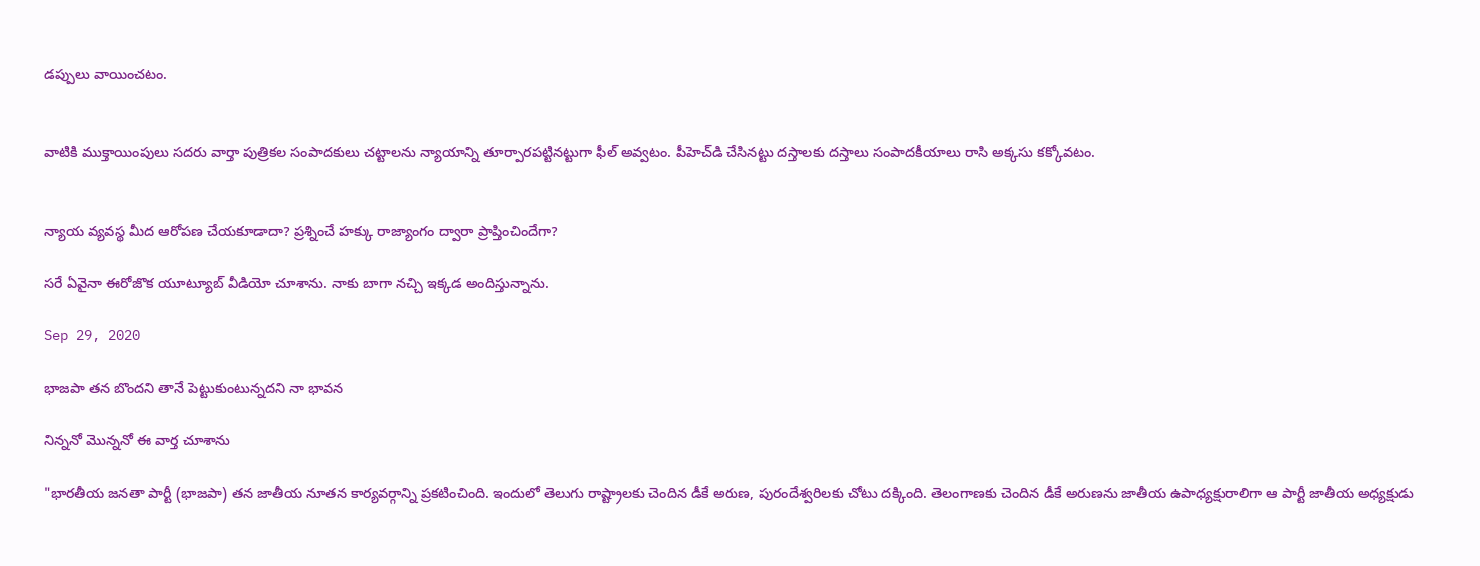డప్పులు వాయించటం.


వాటికి ముక్తాయింపులు సదరు వార్తా పుత్రికల సంపాదకులు చట్టాలను న్యాయాన్ని తూర్పారపట్టినట్టుగా ఫీల్ అవ్వటం. పీహెచ్‌డి చేసినట్టు దస్తాలకు దస్తాలు సంపాదకీయాలు రాసి అక్కసు కక్కోవటం.


న్యాయ వ్యవస్థ మీద ఆరోపణ చేయకూడాదా? ప్రశ్నించే హక్కు రాజ్యాంగం ద్వారా ప్రాప్తించిందేగా?

సరే ఏవైనా ఈరోజొక యూట్యూబ్ వీడియో చూశాను. నాకు బాగా నచ్చి ఇక్కడ అందిస్తున్నాను.

Sep 29, 2020

భాజపా తన బొందని తానే పెట్టుకుంటున్నదని నా భావన

నిన్ననో మొన్ననో ఈ వార్త చూశాను

"భారతీయ జనతా పార్టీ (భాజపా) తన జాతీయ నూతన కార్యవర్గాన్ని ప్రకటించింది. ఇందులో తెలుగు రాష్ట్రాలకు చెందిన డీకే అరుణ, పురందేశ్వరిలకు చోటు దక్కింది. తెలంగాణకు చెందిన డీకే అరుణను జాతీయ ఉపాధ్యక్షురాలిగా ఆ పార్టీ జాతీయ అధ్యక్షుడు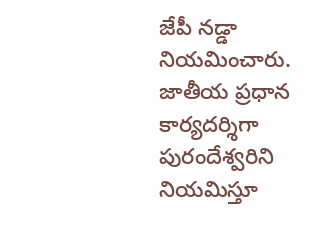జేపీ నడ్డా నియమించారు. జాతీయ ప్రధాన కార్యదర్శిగా పురందేశ్వరిని నియమిస్తూ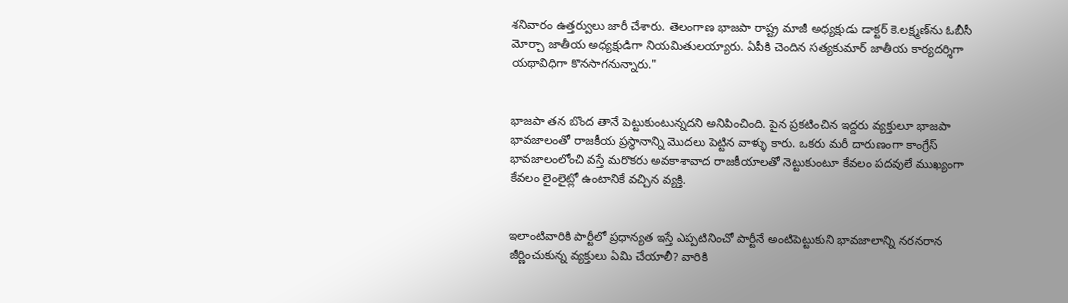శనివారం ఉత్తర్వులు జారీ చేశారు. తెలంగాణ భాజపా రాష్ట్ర మాజీ అధ్యక్షుడు డాక్టర్‌ కె.లక్ష్మణ్‌ను ఓబీసీ మోర్చా జాతీయ అధ్యక్షుడిగా నియమితులయ్యారు. ఏపీకి చెందిన సత్యకుమార్‌ జాతీయ కార్యదర్శిగా యథావిధిగా కొనసాగనున్నారు."


భాజపా తన బొంద తానే పెట్టుకుంటున్నదని అనిపించింది. పైన ప్రకటించిన ఇద్దరు వ్యక్తులూ భాజపా భావజాలంతో రాజకీయ ప్రస్థానాన్ని మొదలు పెట్టిన వాళ్ళు కారు. ఒకరు మరీ దారుణంగా కాంగ్రేస్ భావజాలంలోంచి వస్తే మరొకరు అవకాశావాద రాజకీయాలతో నెట్టుకుంటూ కేవలం పదవులే ముఖ్యంగా కేవలం లైంలైట్లో ఉంటానికే వచ్చిన వ్యక్తి.


ఇలాంటివారికి పార్టీలో ప్రధాన్యత ఇస్తే ఎప్పటినించో పార్టీనే అంటిపెట్టుకుని భావజాలాన్ని నరనరాన జీర్ణించుకున్న వ్యక్తులు ఏమి చేయాలీ? వారికి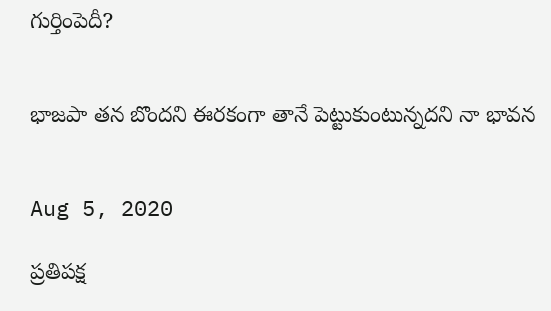గుర్తింపెదీ?


భాజపా తన బొందని ఈరకంగా తానే పెట్టుకుంటున్నదని నా భావన


Aug 5, 2020

ప్రతిపక్ష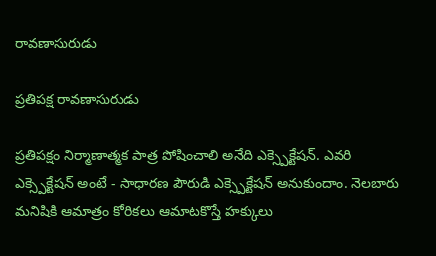రావణాసురుడు

ప్రతిపక్ష రావణాసురుడు

ప్రతిపక్షం నిర్మాణాత్మక పాత్ర పోషించాలి అనేది ఎక్స్పెక్టేషన్. ఎవరి ఎక్స్పెక్టేషన్ అంటే - సాధారణ పౌరుడి ఎక్స్పెక్టేషన్ అనుకుందాం. నెలబారు మనిషికి ఆమాత్రం కోరికలు ఆమాటకొస్తే హక్కులు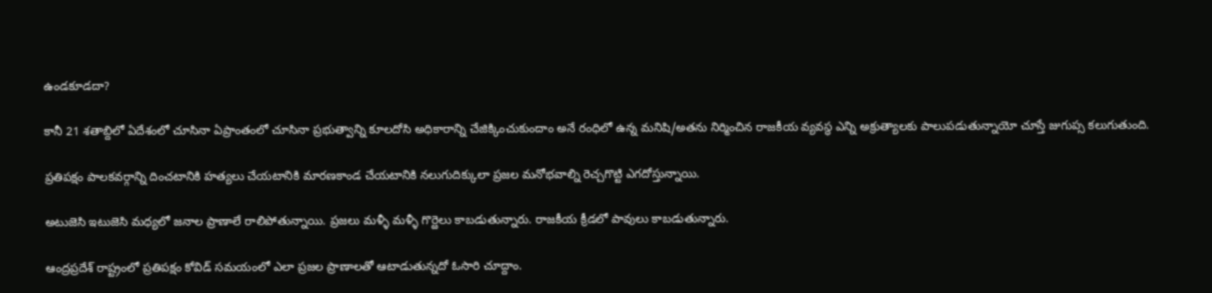ఉండకూడదా?

కానీ 21 శతాబ్దిలో ఏదేశంలో చూసినా ఏప్రాంతంలో చూసినా ప్రభుత్వాన్ని కూలదోసి అధికారాన్ని చేజిక్కించుకుందాం అనే రంధిలో ఉన్న మనిషి/అతను నిర్మించిన రాజకీయ వ్యవస్థ ఎన్ని అక్రుత్యాలకు పాలుపడుతున్నాయో చూస్తే జుగుప్స కలుగుతుంది.

ప్రతిపక్షం పాలకవర్గాన్ని దించటానికి హత్యలు చేయటానికి మారణకాండ చేయటానికి నలుగుదిక్కులా ప్రజల మనోభవాల్ని రెచ్చగొట్టి ఎగదోస్తున్నాయి.

అటుజెసి ఇటుజెసి మధ్యలో జనాల ప్రాణాలే రాలిపోతున్నాయి. ప్రజలు మళ్ళీ మళ్ళీ గొర్ఱెలు కాబడుతున్నారు. రాజకీయ క్రీడలో పావులు కాబడుతున్నారు.

ఆంద్రప్రదేశ్ రాష్ట్రంలో ప్రతిపక్షం కోవిడ్ సమయంలో ఎలా ప్రజల ప్రాణాలతో ఆటాడుతున్నదో ఓసారి చూద్దాం.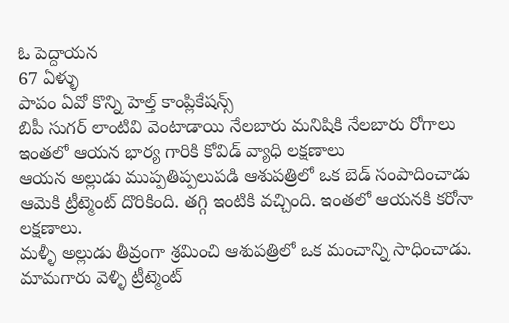ఓ పెద్దాయన
67 ఏళ్ళు
పాపం ఏవో కొన్ని హెల్త్ కాంప్లికేషన్స్
బిపీ సుగర్ లాంటివి వెంటాడాయి నేలబారు మనిషికి నేలబారు రోగాలు
ఇంతలో ఆయన భార్య గారికి కోవిడ్ వ్యాధి లక్షణాలు
ఆయన అల్లుడు ముప్పతిప్పలుపడి ఆశుపత్రిలో ఒక బెడ్ సంపాదించాడు
ఆమెకి ట్రీట్మెంట్ దొరికింది. తగ్గి ఇంటికి వచ్చింది. ఇంతలో ఆయనకి కరోనా లక్షణాలు.
మళ్ళీ అల్లుడు తీవ్రంగా శ్రమించి ఆశుపత్రిలో ఒక మంచాన్ని సాధించాడు.
మామగారు వెళ్ళి ట్రీట్మెంట్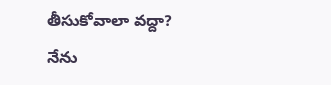తీసుకోవాలా వద్దా?
నేను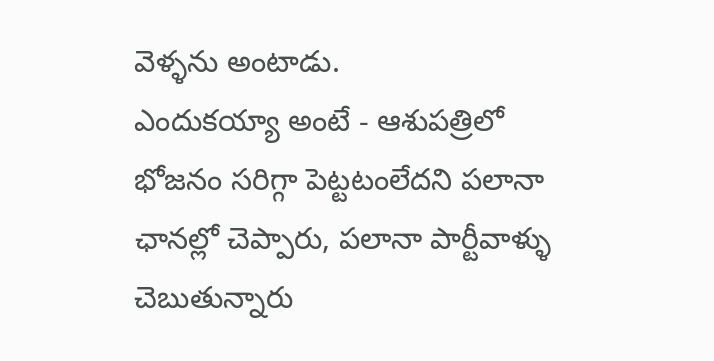వెళ్ళను అంటాడు.
ఎందుకయ్యా అంటే - ఆశుపత్రిలో భోజనం సరిగ్గా పెట్టటంలేదని పలానా ఛానల్లో చెప్పారు, పలానా పార్టీవాళ్ళు చెబుతున్నారు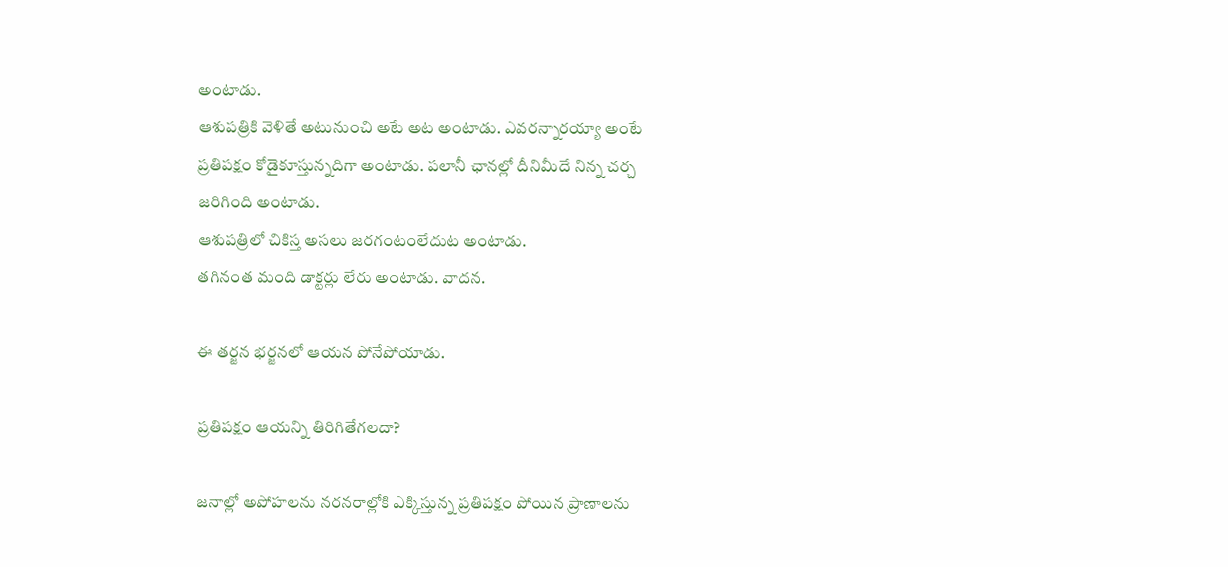అంటాడు.
ఆశుపత్రికి వెళితే అటునుంచి అటే అట అంటాడు. ఎవరన్నారయ్యా అంటే ప్రతిపక్షం కోడైకూస్తున్నదిగా అంటాడు. పలానీ ఛానల్లో దీనిమీదే నిన్న చర్చ జరిగింది అంటాడు.
ఆశుపత్రిలో చికిస్త అసలు జరగంటంలేదుట అంటాడు.
తగినంత మంది డాక్టర్లు లేరు అంటాడు. వాదన.

ఈ తర్జన భర్జనలో ఆయన పోనేపోయాడు.

ప్రతిపక్షం ఆయన్ని తిరిగితేగలదా?

జనాల్లో అపోహలను నరనరాల్లోకి ఎక్కిస్తున్న ప్రతిపక్షం పోయిన ప్రాణాలను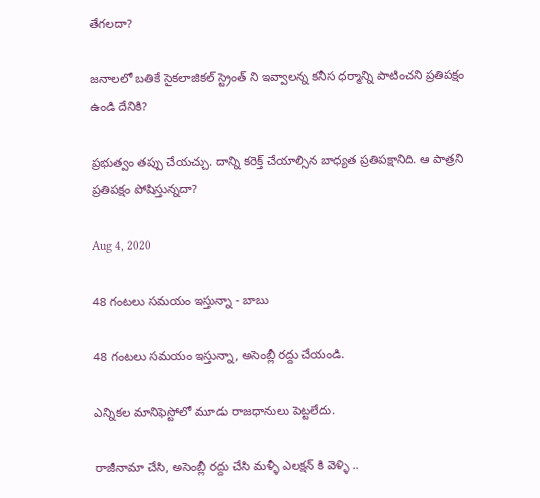తేగలదా?

జనాలలో బతికే సైకలాజికల్ స్ట్రెంత్ ని ఇవ్వాలన్న కనీస ధర్మాన్ని పాటించని ప్రతిపక్షం ఉండి దేనికి?

ప్రభుత్వం తప్పు చేయచ్చు. దాన్ని కరెక్త్ చేయాల్సిన బాధ్యత ప్రతిపక్షానిది. ఆ పాత్రని ప్రతిపక్షం పోషిస్తున్నదా?

Aug 4, 2020

48 గంటలు సమయం ఇస్తున్నా - బాబు

48 గంటలు సమయం ఇస్తున్నా, అసెంబ్లీ రద్దు చేయండి.

ఎన్నికల మానిఫెస్టోలో మూడు రాజధానులు పెట్టలేదు.

రాజీనామా చేసి, అసెంబ్లీ రద్దు చేసి మళ్ళీ ఎలక్షన్ కి వెళ్ళి ..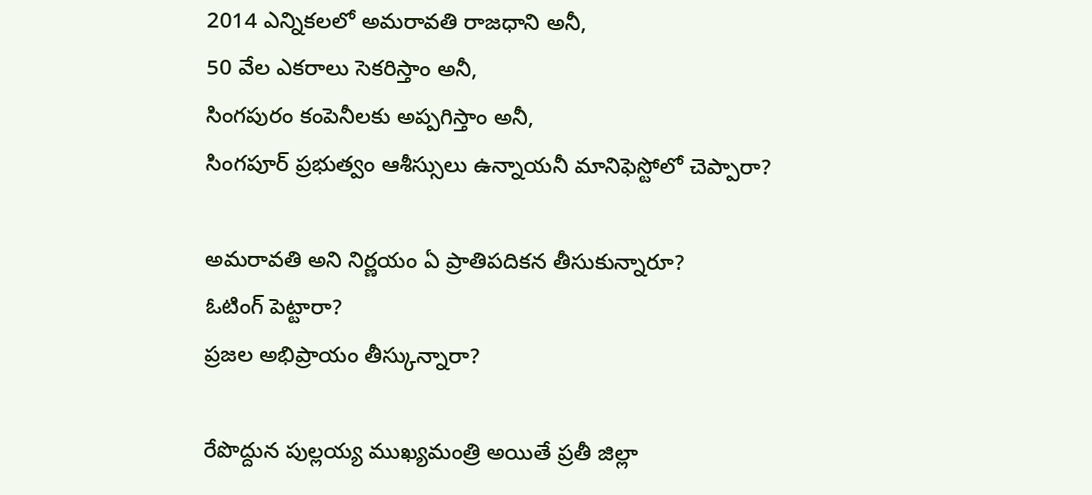2014 ఎన్నికలలో అమరావతి రాజధాని అనీ,
50 వేల ఎకరాలు సెకరిస్తాం అనీ,
సింగపురం కంపెనీలకు అప్పగిస్తాం అనీ,
సింగపూర్ ప్రభుత్వం ఆశీస్సులు ఉన్నాయనీ మానిఫెస్టోలో చెప్పారా?

అమరావతి అని నిర్ణయం ఏ ప్రాతిపదికన తీసుకున్నారూ?
ఓటింగ్ పెట్టారా?
ప్రజల అభిప్రాయం తీస్కున్నారా?

రేపొద్దున పుల్లయ్య ముఖ్యమంత్రి అయితే ప్రతీ జిల్లా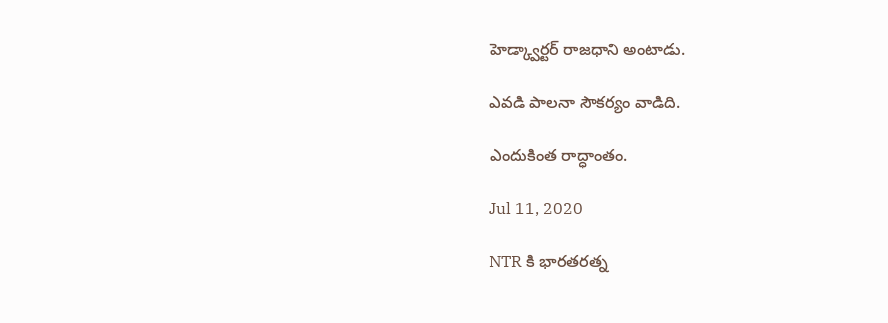హెడ్క్వార్టర్ రాజధాని అంటాడు.

ఎవడి పాలనా సౌకర్యం వాడిది.

ఎందుకింత రాద్ధాంతం.

Jul 11, 2020

NTR కి భారతరత్న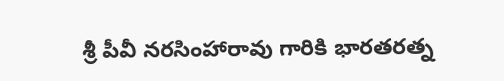శ్రీ పీవీ నరసింహారావు గారికి భారతరత్న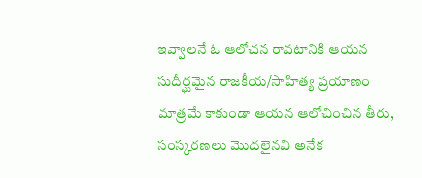ఇవ్వాలనే ఓ ఆలోచన రావటానికి ఆయన సుదీర్ఘమైన రాజకీయ/సాహిత్య ప్రయాణం మాత్రమే కాకుండా ఆయన ఆలోచించిన తీరు, సంస్కరణలు మొదలైనవి అనేక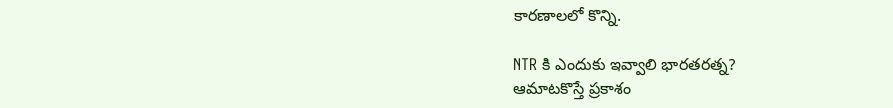కారణాలలో కొన్ని.

NTR కి ఎందుకు ఇవ్వాలి భారతరత్న?
ఆమాటకొస్తే ప్రకాశం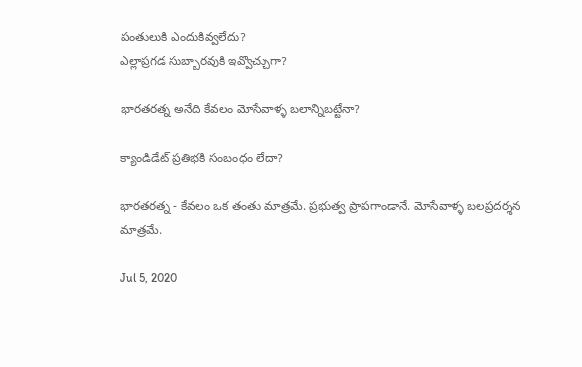పంతులుకి ఎందుకివ్వలేదు?
ఎల్లాప్రగడ సుబ్బారవుకి ఇవ్వొచ్చుగా?

భారతరత్న అనేది కేవలం మోసేవాళ్ళ బలాన్నిబట్టేనా?

క్యాండిడేట్ ప్రతిభకి సంబంధం లేదా?

భారతరత్న - కేవలం ఒక తంతు మాత్రమే. ప్రభుత్వ ప్రాపగాండానే. మోసేవాళ్ళ బలప్రదర్శన మాత్రమే.

Jul 5, 2020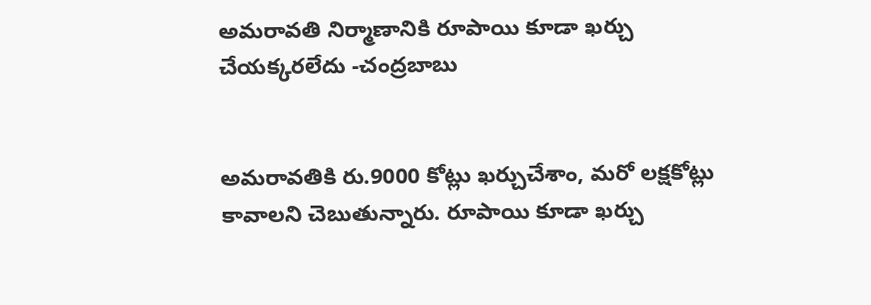అమరావతి నిర్మాణానికి రూపాయి కూడా ఖర్చు చేయక్కరలేదు -చంద్రబాబు


అమరావతికి రు.9000 కోట్లు ఖర్చుచేశాం, మరో లక్షకోట్లు కావాలని చెబుతున్నారు. రూపాయి కూడా ఖర్చు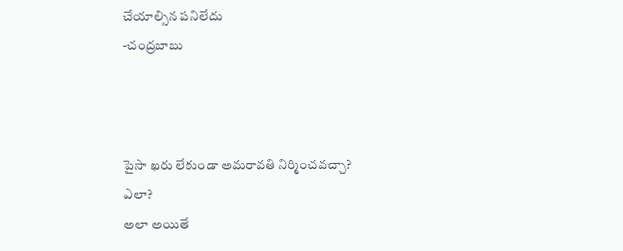చేయాల్సిన పనిలేదు
-చంద్రబాబు



పైసా ఖరు లేకుండా అమరావతి నిర్మించవచ్చా?
ఎలా?
అలా అయితే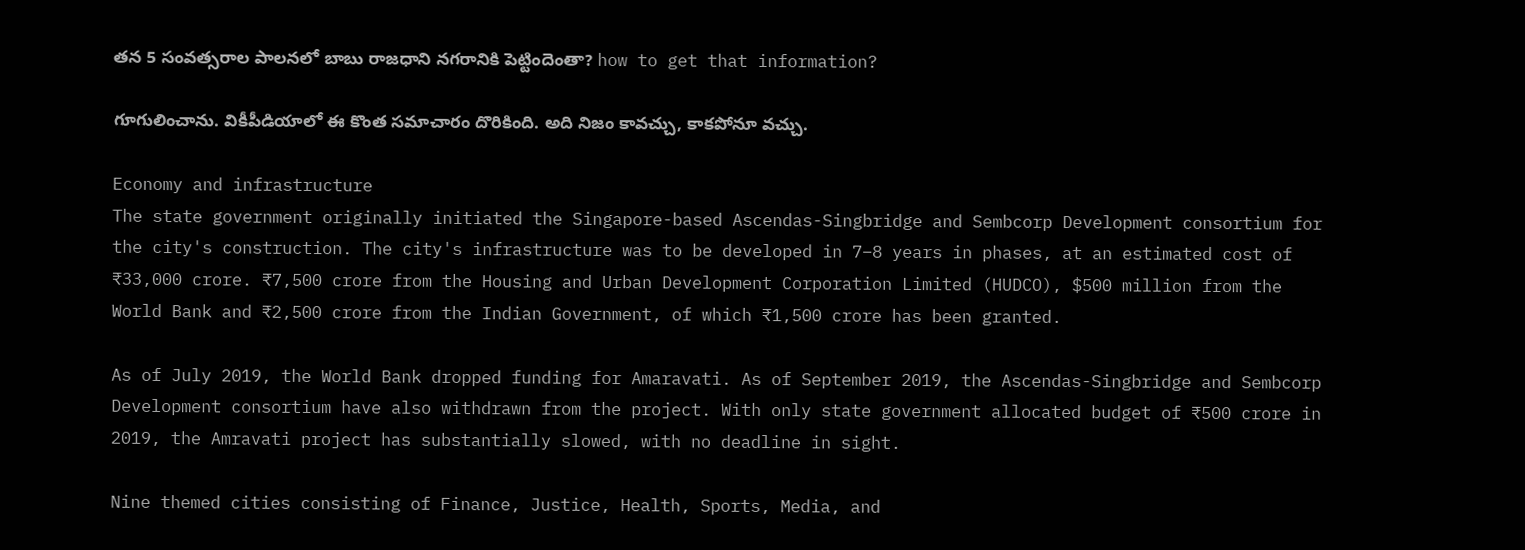తన 5 సంవత్సరాల పాలనలో బాబు రాజధాని నగరానికి పెట్టిందెంతా? how to get that information?

గూగులించాను. వికీపీడియాలో ఈ కొంత సమాచారం దొరికింది. అది నిజం కావచ్చు, కాకపోనూ వచ్చు.

Economy and infrastructure
The state government originally initiated the Singapore-based Ascendas-Singbridge and Sembcorp Development consortium for the city's construction. The city's infrastructure was to be developed in 7–8 years in phases, at an estimated cost of ₹33,000 crore. ₹7,500 crore from the Housing and Urban Development Corporation Limited (HUDCO), $500 million from the World Bank and ₹2,500 crore from the Indian Government, of which ₹1,500 crore has been granted.

As of July 2019, the World Bank dropped funding for Amaravati. As of September 2019, the Ascendas-Singbridge and Sembcorp Development consortium have also withdrawn from the project. With only state government allocated budget of ₹500 crore in 2019, the Amravati project has substantially slowed, with no deadline in sight.

Nine themed cities consisting of Finance, Justice, Health, Sports, Media, and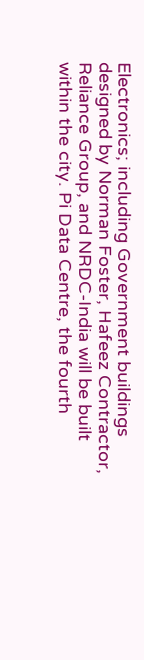Electronics; including Government buildings designed by Norman Foster, Hafeez Contractor, Reliance Group, and NRDC-India will be built within the city. Pi Data Centre, the fourth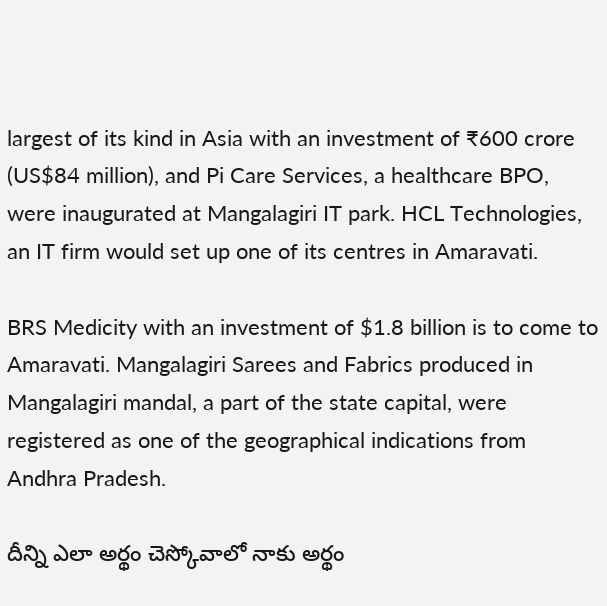largest of its kind in Asia with an investment of ₹600 crore (US$84 million), and Pi Care Services, a healthcare BPO, were inaugurated at Mangalagiri IT park. HCL Technologies, an IT firm would set up one of its centres in Amaravati.

BRS Medicity with an investment of $1.8 billion is to come to Amaravati. Mangalagiri Sarees and Fabrics produced in Mangalagiri mandal, a part of the state capital, were registered as one of the geographical indications from Andhra Pradesh.

దీన్ని ఎలా అర్థం చెస్కోవాలో నాకు అర్థం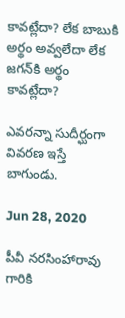కావట్లేదా? లేక బాబుకి అర్థం అవ్వలేదా లేక జగన్‌కి అర్థం కావట్లేదా?

ఎవరన్నా సుదీర్ఘంగా వివరణ ఇస్తే బాగుండు.

Jun 28, 2020

పీవీ నరసింహారావు గారికి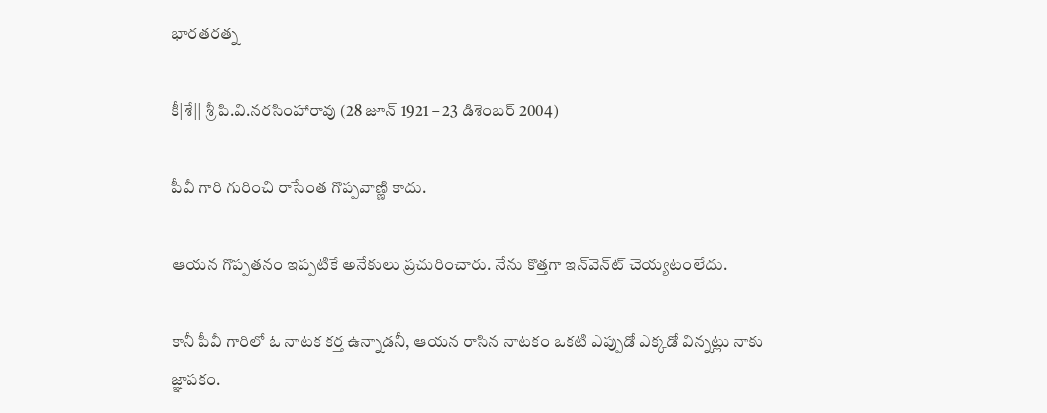భారతరత్న

కీ|శే|| శ్రీ పి.వి.నరసింహారావు (28 జూన్ 1921 – 23 డిశెంబర్ 2004)

పీవీ గారి గురించి రాసేంత గొప్పవాణ్ణి కాదు.

ఆయన గొప్పతనం ఇప్పటికే అనేకులు ప్రచురించారు. నేను కొత్తగా ఇన్‌వెన్‌ట్ చెయ్యటంలేదు.

కానీ పీవీ గారిలో ఓ నాటక కర్త ఉన్నాడనీ, ఆయన రాసిన నాటకం ఒకటి ఎప్పుడో ఎక్కడో విన్నట్లు నాకు జ్ఞాపకం.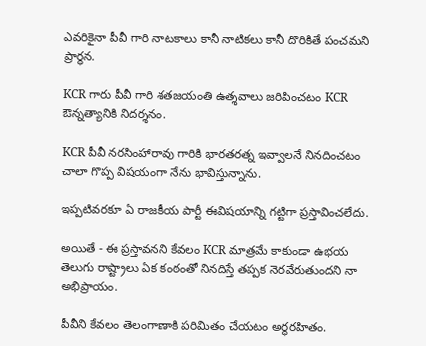ఎవరికైనా పీవీ గారి నాటకాలు కానీ నాటికలు కానీ దొరికితే పంచమని ప్రార్థన.

KCR గారు పీవీ గారి శతజయంతి ఉత్శవాలు జరిపించటం KCR ఔన్నత్యానికి నిదర్శనం.

KCR పీవీ నరసింహారావు గారికి భారతరత్న ఇవ్వాలనే నినదించటం చాలా గొప్ప విషయంగా నేను భావిస్తున్నాను.

ఇప్పటివరకూ ఏ రాజకీయ పార్టీ ఈవిషయాన్ని గట్టిగా ప్రస్తావించలేదు.

అయితే - ఈ ప్రస్తావనని కేవలం KCR మాత్రమే కాకుండా ఉభయ తెలుగు రాష్ట్రాలు ఏక కంఠంతో నినదిస్తే తప్పక నెరవేరుతుందని నా అభిప్రాయం.

పీవీని కేవలం తెలంగాణాకి పరిమితం చేయటం అర్థరహితం.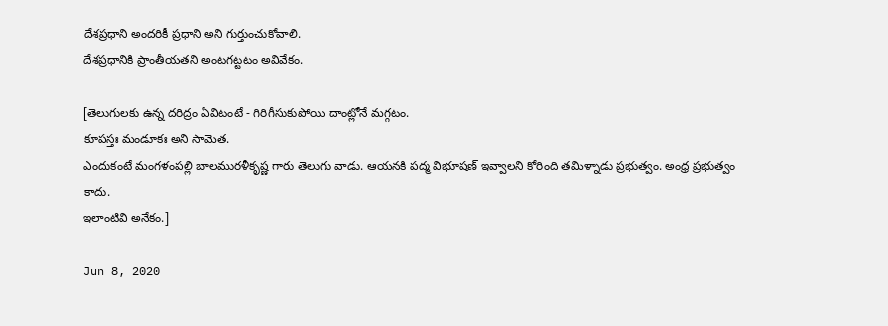దేశప్రధాని అందరికీ ప్రధాని అని గుర్తుంచుకోవాలి.
దేశప్రధానికి ప్రాంతీయతని అంటగట్టటం అవివేకం.

[తెలుగులకు ఉన్న దరిద్రం ఏవిటంటే - గిరిగీసుకుపోయి దాంట్లోనే మగ్గటం.
కూపస్తః మండూకః అని సామెత.
ఎందుకంటే మంగళంపల్లి బాలమురళీకృష్ణ గారు తెలుగు వాడు. ఆయనకి పద్మ విభూషణ్ ఇవ్వాలని కోరింది తమిళ్నాడు ప్రభుత్వం. అంధ్ర ప్రభుత్వం కాదు.
ఇలాంటివి అనేకం.]

Jun 8, 2020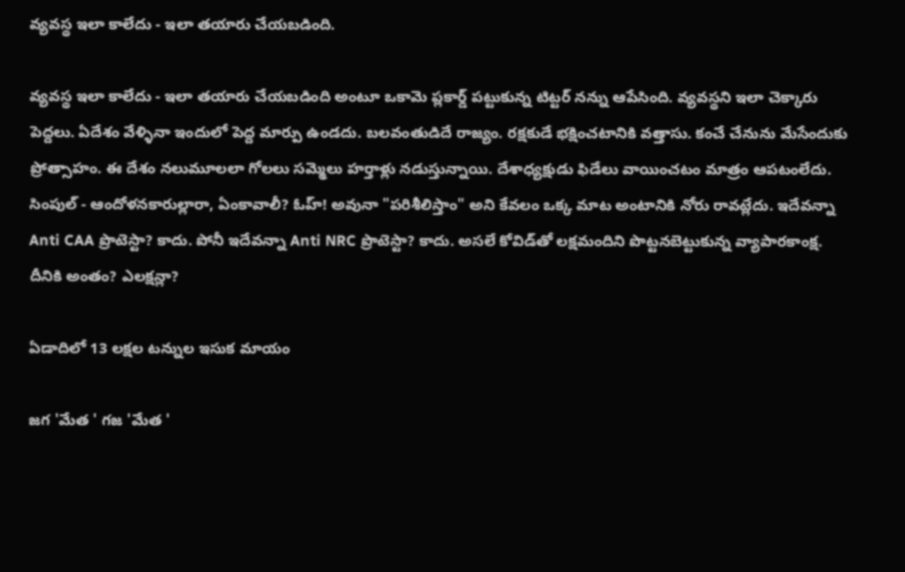వ్యవస్థ ఇలా కాలేదు - ఇలా తయారు చేయబడింది.

వ్యవస్థ ఇలా కాలేదు - ఇలా తయారు చేయబడింది అంటూ ఒకామె ప్లకార్డ్ పట్టుకున్న టిట్టర్ నన్ను ఆపేసింది. వ్యవస్థని ఇలా చెక్కారు పెద్దలు. ఏదేశం వేళ్ళినా ఇందులో పెద్ద మార్పు ఉండదు. బలవంతుడిదే రాజ్యం. రక్షకుడే భక్షించటానికి వత్తాసు. కంచే చేనును మేసేందుకు ప్రోత్సాహం. ఈ దేశం నలుమూలలా గోలలు సమ్మెలు హర్తాళ్లు నడుస్తున్నాయి. దేశాధ్యక్షుడు ఫిడేలు వాయించటం మాత్రం ఆపటంలేదు. సింపుల్ - ఆందోళనకారుల్లారా, ఏంకావాలీ? ఓహ్! అవునా "పరిశీలిస్తాం" అని కేవలం ఒక్క మాట అంటానికి నోరు రావట్లేదు. ఇదేవన్నా Anti CAA ప్రొటెస్టా? కాదు. పోనీ ఇదేవన్నా Anti NRC ప్రొటెస్టా? కాదు. అసలే కోవిడ్‌తో లక్షమందిని పొట్టనబెట్టుకున్న వ్యాపారకాంక్ష. దీనికి అంతం? ఎలక్షన్లా?

ఏడాదిలో 13 లక్షల టన్నుల ఇసుక మాయం

జగ 'మేత ' గజ 'మేత '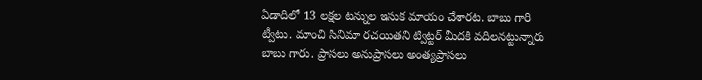ఏడాదిలో 13 లక్షల టన్నుల ఇసుక మాయం చేశారట. బాబు గారి ట్వీటు. మాంచి సినిమా రచయితని ట్విట్టర్ మీదకి వదిలనట్టున్నారు బాబు గారు. ప్రాసలు అనుప్రాసలు అంత్యప్రాసలు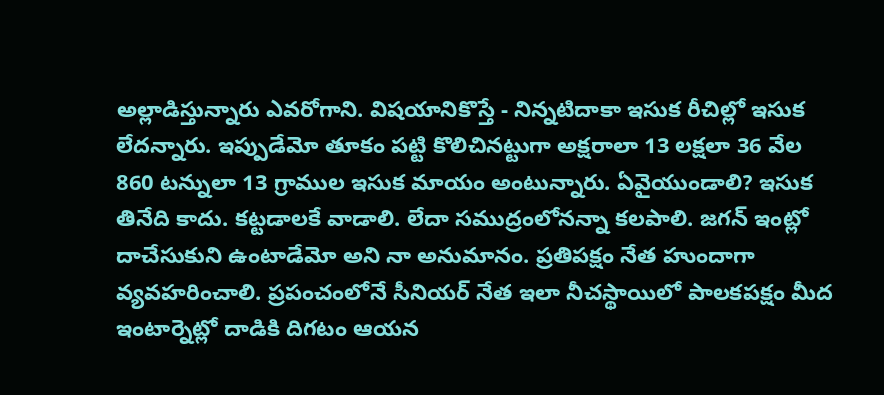అల్లాడిస్తున్నారు ఎవరోగాని. విషయానికొస్తే - నిన్నటిదాకా ఇసుక రీచిల్లో ఇసుక లేదన్నారు. ఇప్పుడేమో తూకం పట్టి కొలిచినట్టుగా అక్షరాలా 13 లక్షలా 36 వేల 860 టన్నులా 13 గ్రాముల ఇసుక మాయం అంటున్నారు. ఏవైయుండాలి? ఇసుక తినేది కాదు. కట్టడాలకే వాడాలి. లేదా సముద్రంలోనన్నా కలపాలి. జగన్ ఇంట్లో దాచేసుకుని ఉంటాడేమో అని నా అనుమానం. ప్రతిపక్షం నేత హుందాగా వ్యవహరించాలి. ప్రపంచంలోనే సీనియర్ నేత ఇలా నీచస్థాయిలో పాలకపక్షం మీద ఇంటార్నెట్లో దాడికి దిగటం ఆయన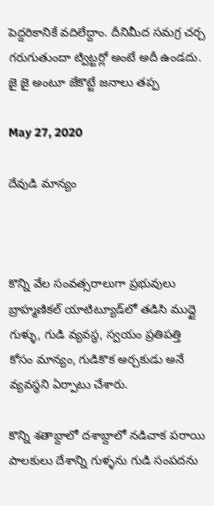పెద్దరికానికే వదిలేద్దాం. దీనిమీద సమగ్ర చర్చ గరుగుతుందా ట్విట్టర్లో అంటే అదీ ఉండదు. జై జై అంటూ జేకొట్టే జనాలు తప్ప

May 27, 2020

దేవుడి మాన్యం



కొన్ని వేల సంవత్సరాలుగా ప్రభువులు బ్రాహ్మణికల్ యాటిట్యూడ్‌లో తడిసి ముద్దై గుళ్ళు, గుడి వ్యవస్థ, స్వయం ప్రతిపత్తి కోసం మాన్యం, గుడికొక అర్చకుడు అనే వ్యవస్థని ఏర్పాటు చేశారు.

కొన్ని శతాబ్దాలో దశాబ్దాలో నడిచాక పరాయి పాలకులు దేశాన్ని గుళ్ళను గుడి సంపదను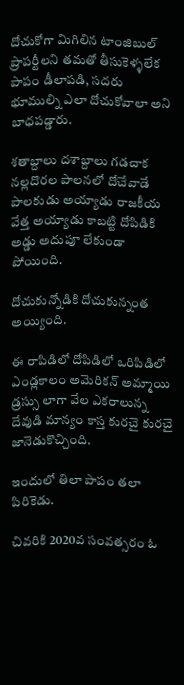దోచుకోగా మిగిలిన టాంజిబుల్ ప్రాపర్టీలని తమతో తీసుకెళ్ళలేక పాపం డీలాపడి, సదరు భూముల్ని ఎలా దోచుకోవాలా అని బాధపడ్డారు.

శతాబ్దాలు దశాబ్దాలు గడచాక నల్లదొరల పాలనలో దోచేవాడే పాలకుడు అయ్యాడు రాజకీయ వేత్త అయ్యాడు కాబట్టి దోపిడికి అడ్డు అదుపూ లేకుండా పోయింది.

దోచుకున్నోడికి దోచుకున్నంత అయ్యింది.

ఈ రాపిడిలో దోపిడిలో ఒరిపిడిలో ఎండ్లకాలం అమెరికన్ అమ్మాయి డ్రస్సు లాగా వేల ఎకరాలున్న దేవుడి మాన్యం కాస్త కురచై కురచై జానెడుకొచ్చింది.

ఇందులో తిలా పాపం తలా పిరికెడు.

చివరికి 2020వ సంవత్సరం ఓ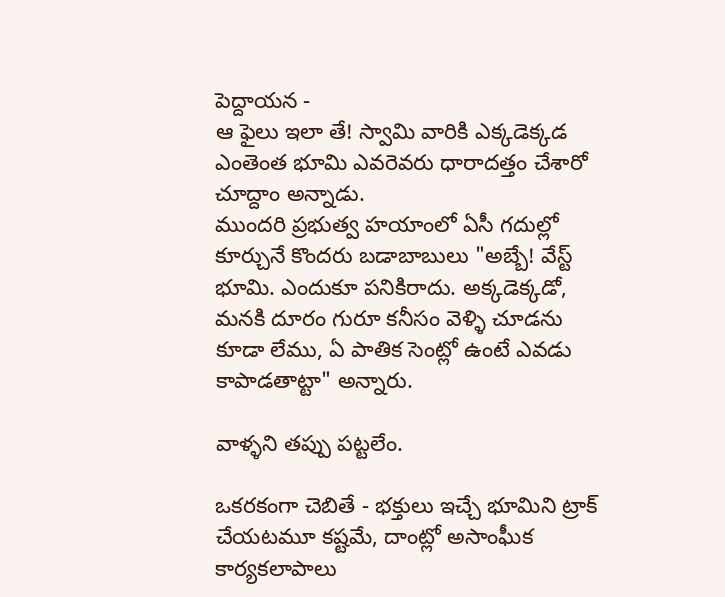పెద్దాయన -
ఆ ఫైలు ఇలా తే! స్వామి వారికి ఎక్కడెక్కడ ఎంతెంత భూమి ఎవరెవరు ధారాదత్తం చేశారో చూద్దాం అన్నాడు.
ముందరి ప్రభుత్వ హయాంలో ఏసీ గదుల్లో కూర్చునే కొందరు బడాబాబులు "అబ్బే! వేస్ట్ భూమి. ఎందుకూ పనికిరాదు. అక్కడెక్కడో, మనకి దూరం గురూ కనీసం వెళ్ళి చూడను కూడా లేము, ఏ పాతిక సెంట్లో ఉంటే ఎవడు కాపాడతాట్టా" అన్నారు.

వాళ్ళని తప్పు పట్టలేం.

ఒకరకంగా చెబితే - భక్తులు ఇచ్చే భూమిని ట్రాక్ చేయటమూ కష్టమే, దాంట్లో అసాంఘీక కార్యకలాపాలు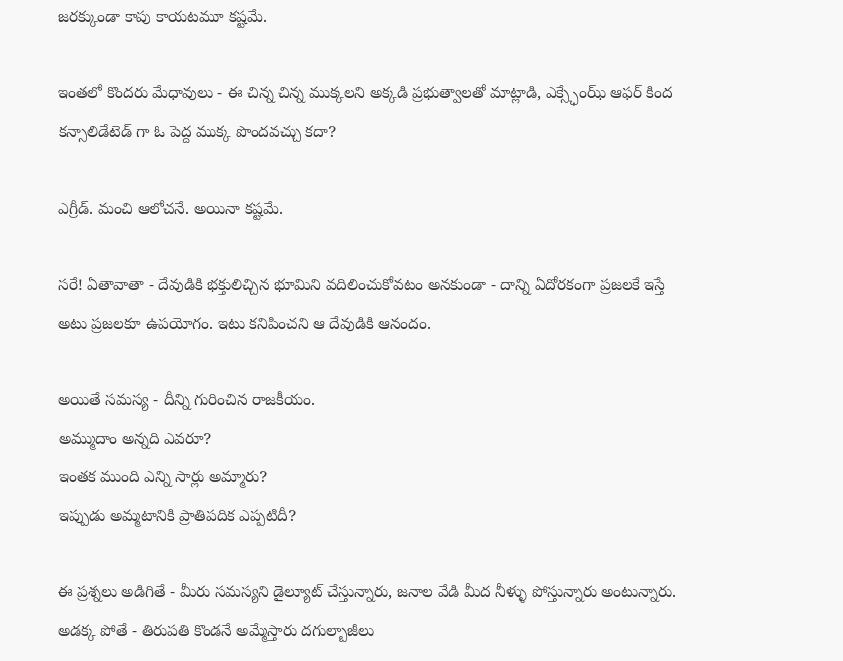జరక్కుండా కాపు కాయటమూ కష్టమే.

ఇంతలో కొందరు మేధావులు - ఈ చిన్న చిన్న ముక్కలని అక్కడి ప్రభుత్వాలతో మాట్లాడి, ఎక్స్ఛేంఝ్ ఆఫర్ కింద కన్సాలిడేటెడ్ గా ఓ పెద్ద ముక్క పొందవచ్చు కదా?

ఎగ్రీడ్. మంచి ఆలోచనే. అయినా కష్టమే.

సరే! ఏతావాతా - దేవుడికి భక్తులిచ్చిన భూమిని వదిలించుకోవటం అనకుండా - దాన్ని ఏదోరకంగా ప్రజలకే ఇస్తే అటు ప్రజలకూ ఉపయోగం. ఇటు కనిపించని ఆ దేవుడికి ఆనందం.

అయితే సమస్య - దీన్ని గురించిన రాజకీయం.
అమ్ముదాం అన్నది ఎవరూ?
ఇంతక ముంది ఎన్ని సార్లు అమ్మారు?
ఇప్పుడు అమ్మటానికి ప్రాతిపదిక ఎప్పటిదీ?

ఈ ప్రశ్నలు అడిగితే - మీరు సమస్యని డైల్యూట్ చేస్తున్నారు, జనాల వేడి మీద నీళ్ళు పోస్తున్నారు అంటున్నారు.
అడక్క పోతే - తిరుపతి కొండనే అమ్మేస్తారు దగుల్బాజీలు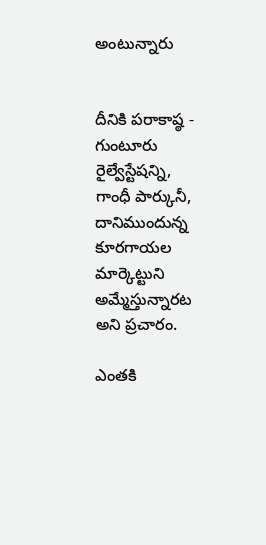అంటున్నారు


దీనికి పరాకాష్ఠ - గుంటూరు రైల్వేస్టేషన్ని, గాంధీ పార్కునీ, దానిముందున్న కూరగాయల మార్కెట్టుని అమ్మేస్తున్నారట అని ప్రచారం.

ఎంతకి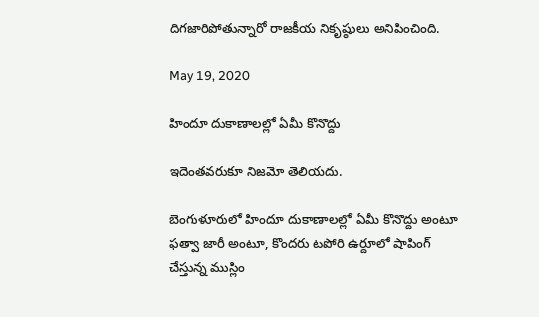దిగజారిపోతున్నారో రాజకీయ నికృష్ఠులు అనిపించింది.

May 19, 2020

హిందూ దుకాణాలల్లో ఏమీ కొనొద్దు

ఇదెంతవరుకూ నిజమో తెలియదు.

బెంగుళూరులో హిందూ దుకాణాలల్లో ఏమీ కొనొద్దు అంటూ ఫత్వా జారీ అంటూ, కొందరు టపోరి ఉర్దూలో షాపింగ్ చేస్తున్న ముస్లిం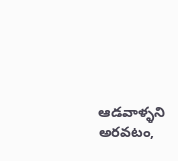ఆడవాళ్ళని అరవటం,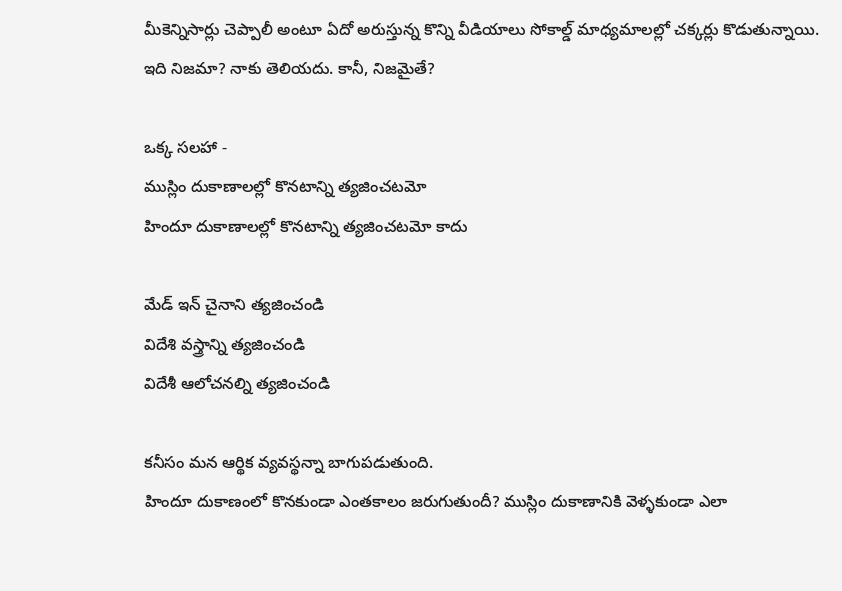మీకెన్నిసార్లు చెప్పాలీ అంటూ ఏదో అరుస్తున్న కొన్ని వీడియాలు సోకాల్డ్ మాధ్యమాలల్లో చక్కర్లు కొడుతున్నాయి.
ఇది నిజమా? నాకు తెలియదు. కానీ, నిజమైతే?

ఒక్క సలహా -
ముస్లిం దుకాణాలల్లో కొనటాన్ని త్యజించటమో
హిందూ దుకాణాలల్లో కొనటాన్ని త్యజించటమో కాదు

మేడ్ ఇన్ చైనాని త్యజించండి
విదేశి వస్త్రాన్ని త్యజించండి
విదేశీ ఆలోచనల్ని త్యజించండి

కనీసం మన ఆర్థిక వ్యవస్థన్నా బాగుపడుతుంది.
హిందూ దుకాణంలో కొనకుండా ఎంతకాలం జరుగుతుందీ? ముస్లిం దుకాణానికి వెళ్ళకుండా ఎలా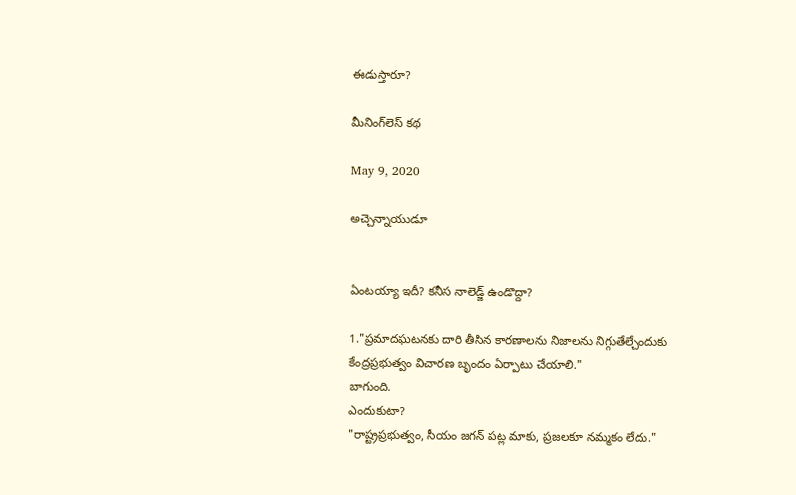ఈడుస్తారూ?

మీనింగ్‌లెస్ కథ

May 9, 2020

అచ్చెన్నాయుడూ


ఏంటయ్యా ఇదీ? కనీస నాలెడ్జ్ ఉండొద్దా?

1."ప్రమాదఘటనకు దారి తీసిన కారణాలను నిజాలను నిగ్గుతేల్చేందుకు కేంద్రప్రభుత్వం విచారణ బృందం ఏర్పాటు చేయాలి."
బాగుంది.
ఎందుకుటా?
"రాష్ట్రప్రభుత్వం, సీయం జగన్ పట్ల మాకు, ప్రజలకూ నమ్మకం లేదు."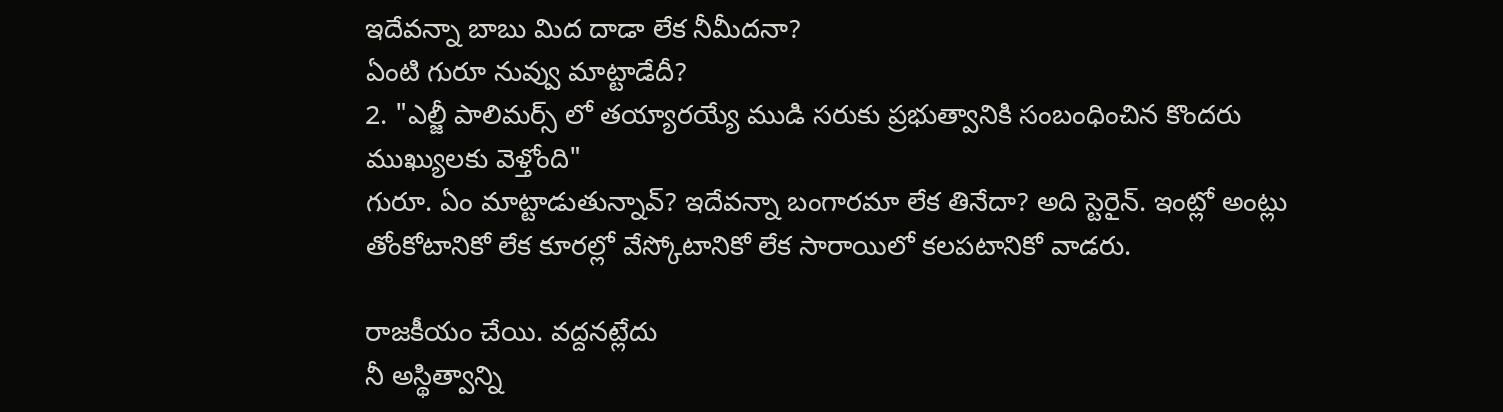ఇదేవన్నా బాబు మిద దాడా లేక నీమీదనా?
ఏంటి గురూ నువ్వు మాట్టాడేదీ?
2. "ఎల్జీ పాలిమర్స్ లో తయ్యారయ్యే ముడి సరుకు ప్రభుత్వానికి సంబంధించిన కొందరు ముఖ్యులకు వెళ్తోంది"
గురూ. ఏం మాట్టాడుతున్నావ్? ఇదేవన్నా బంగారమా లేక తినేదా? అది స్టెరైన్. ఇంట్లో అంట్లు తోంకోటానికో లేక కూరల్లో వేస్కోటానికో లేక సారాయిలో కలపటానికో వాడరు.

రాజకీయం చేయి. వద్దనట్లేదు
నీ అస్థిత్వాన్ని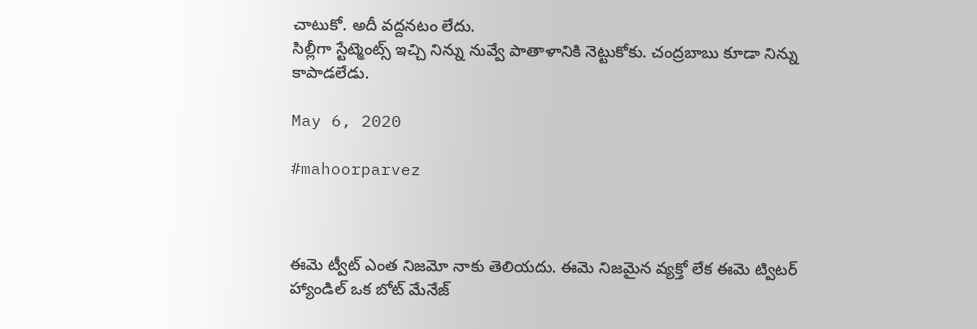చాటుకో. అదీ వద్దనటం లేదు.
సిల్లీగా స్టేట్మెంట్స్ ఇచ్చి నిన్ను నువ్వే పాతాళానికి నెట్టుకోకు. చంద్రబాబు కూడా నిన్ను కాపాడలేడు.

May 6, 2020

#mahoorparvez



ఈమె ట్వీట్ ఎంత నిజమో నాకు తెలియదు. ఈమె నిజమైన వ్యక్తో లేక ఈమె ట్విటర్ హ్యాండిల్ ఒక బోట్ మేనేజ్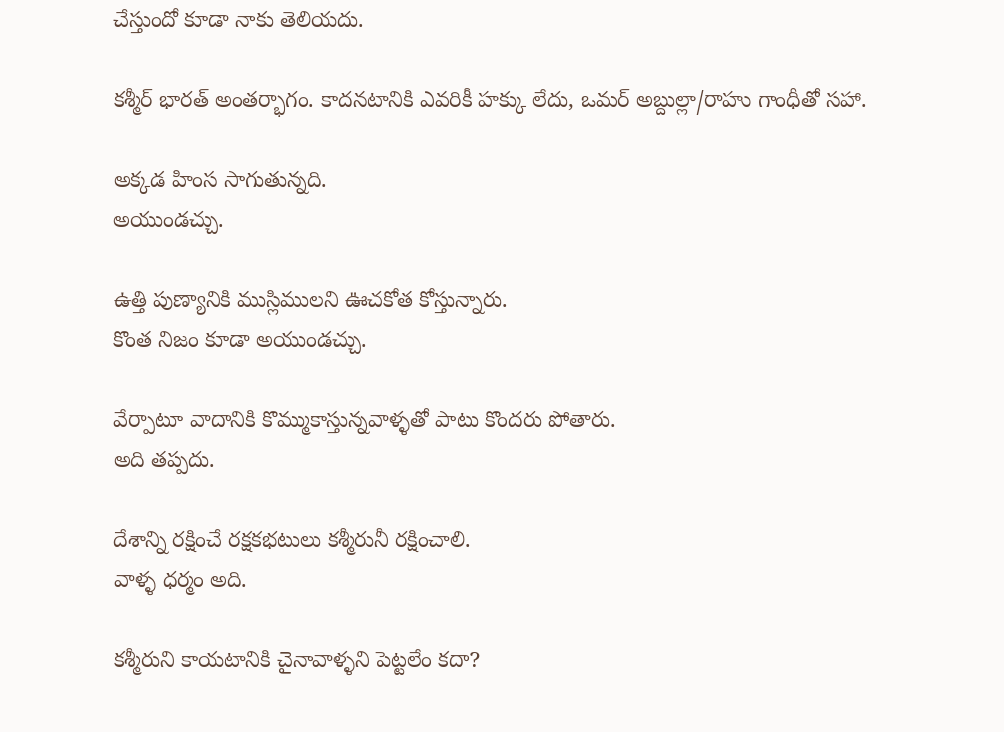చేస్తుందో కూడా నాకు తెలియదు.

కశ్మీర్ భారత్ అంతర్భాగం. కాదనటానికి ఎవరికీ హక్కు లేదు, ఒమర్ అబ్దుల్లా/రాహు గాంధీతో సహా.

అక్కడ హింస సాగుతున్నది.
అయుండచ్చు.

ఉత్తి పుణ్యానికి ముస్లిములని ఊచకోత కోస్తున్నారు.
కొంత నిజం కూడా అయుండచ్చు.

వేర్పాటూ వాదానికి కొమ్ముకాస్తున్నవాళ్ళతో పాటు కొందరు పోతారు.
అది తప్పదు.

దేశాన్ని రక్షించే రక్షకభటులు కశ్మీరునీ రక్షించాలి.
వాళ్ళ ధర్మం అది.

కశ్మీరుని కాయటానికి చైనావాళ్ళని పెట్టలేం కదా?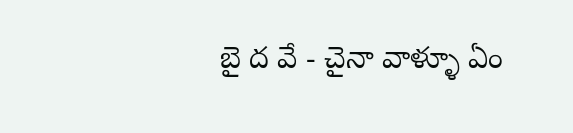బై ద వే - చైనా వాళ్ళూ ఏం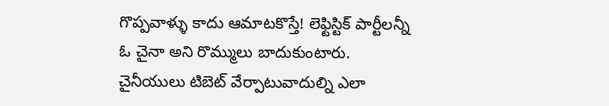గొప్పవాళ్ళు కాదు ఆమాటకొస్తే! లెఫ్టిస్టిక్ పార్టీలన్నీ ఓ చైనా అని రొమ్ములు బాదుకుంటారు. చైనీయులు టిబెట్ వేర్పాటువాదుల్ని ఎలా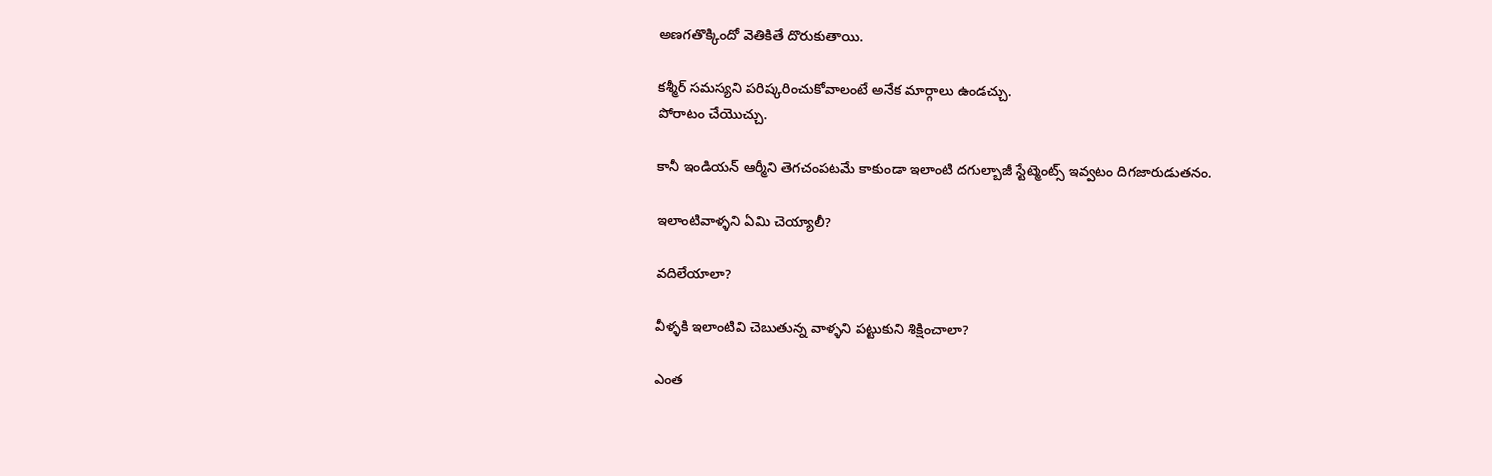అణగతొక్కిందో వెతికితే దొరుకుతాయి.

కశ్మీర్ సమస్యని పరిష్కరించుకోవాలంటే అనేక మార్గాలు ఉండచ్చు.
పోరాటం చేయొచ్చు.

కానీ ఇండియన్ ఆర్మీని తెగచంపటమే కాకుండా ఇలాంటి దగుల్బాజీ స్టేట్మెంట్స్ ఇవ్వటం దిగజారుడుతనం.

ఇలాంటివాళ్ళని ఏమి చెయ్యాలీ?

వదిలేయాలా?

వీళ్ళకి ఇలాంటివి చెబుతున్న వాళ్ళని పట్టుకుని శిక్షించాలా?

ఎంత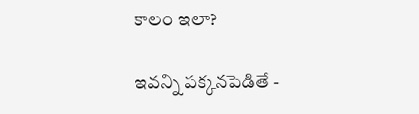కాలం ఇలా?

ఇవన్ని పక్కనపెడితే -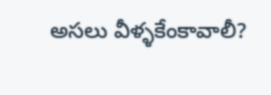అసలు వీళ్ళకేంకావాలీ?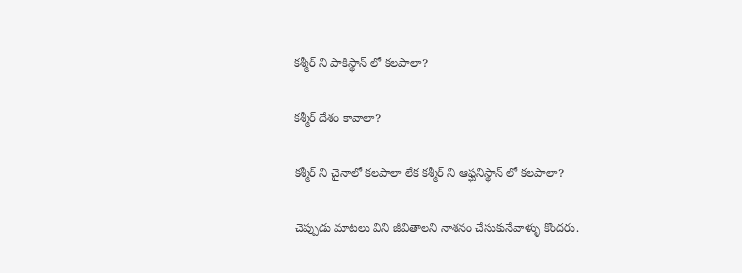కశ్మీర్ ని పాకిస్థాన్ లో కలపాలా?

కశ్మీర్ దేశం కావాలా?

కశ్మీర్ ని చైనాలో కలపాలా లేక కశ్మీర్ ని ఆఫ్ఘనిస్థాన్ లో కలపాలా?

చెప్పుడు మాటలు విని జీవితాలని నాశనం చేసుకునేవాళ్ళు కొందరు.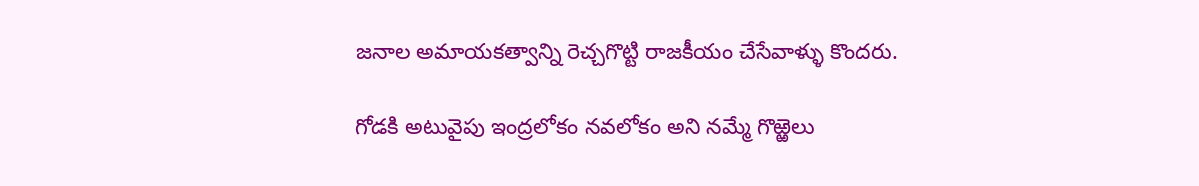జనాల అమాయకత్వాన్ని రెచ్చగొట్టి రాజకీయం చేసేవాళ్ళు కొందరు.

గోడకి అటువైపు ఇంద్రలోకం నవలోకం అని నమ్మే గొఱ్ఱెలు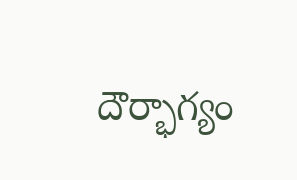దౌర్భాగ్యం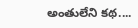అంతులేని కథ....